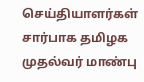செய்தியாளர்கள் சார்பாக தமிழக முதல்வர் மாண்பு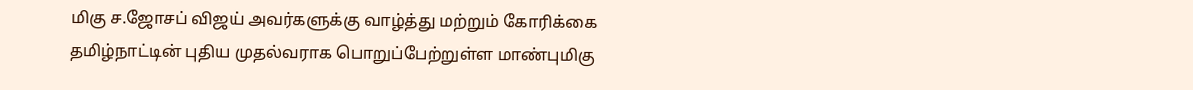மிகு ச.ஜோசப் விஜய் அவர்களுக்கு வாழ்த்து மற்றும் கோரிக்கை
தமிழ்நாட்டின் புதிய முதல்வராக பொறுப்பேற்றுள்ள மாண்புமிகு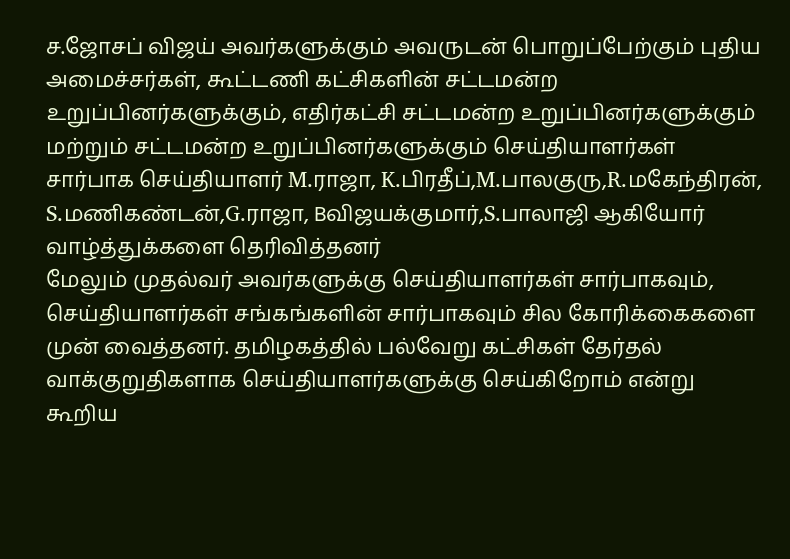ச.ஜோசப் விஜய் அவர்களுக்கும் அவருடன் பொறுப்பேற்கும் புதிய அமைச்சர்கள், கூட்டணி கட்சிகளின் சட்டமன்ற உறுப்பினர்களுக்கும், எதிர்கட்சி சட்டமன்ற உறுப்பினர்களுக்கும் மற்றும் சட்டமன்ற உறுப்பினர்களுக்கும் செய்தியாளர்கள் சார்பாக செய்தியாளர் M.ராஜா, K.பிரதீப்,M.பாலகுரு,R.மகேந்திரன், S.மணிகண்டன்,G.ராஜா, Bவிஜயக்குமார்,S.பாலாஜி ஆகியோர் வாழ்த்துக்களை தெரிவித்தனர்
மேலும் முதல்வர் அவர்களுக்கு செய்தியாளர்கள் சார்பாகவும், செய்தியாளர்கள் சங்கங்களின் சார்பாகவும் சில கோரிக்கைகளை முன் வைத்தனர். தமிழகத்தில் பல்வேறு கட்சிகள் தேர்தல் வாக்குறுதிகளாக செய்தியாளர்களுக்கு செய்கிறோம் என்று கூறிய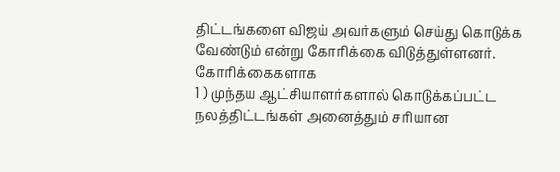திட்டங்களை விஜய் அவர்களும் செய்து கொடுக்க வேண்டும் என்று கோரிக்கை விடுத்துள்ளனர்.
கோரிக்கைகளாக
1 ) முந்தய ஆட்சியாளர்களால் கொடுக்கப்பட்ட நலத்திட்டங்கள் அனைத்தும் சரியான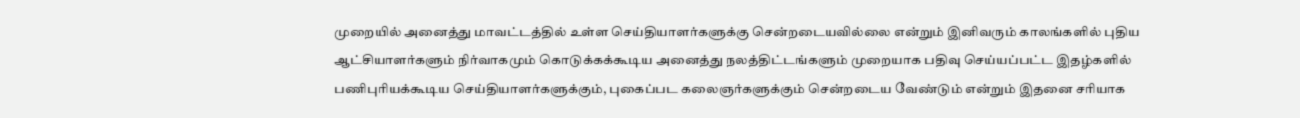முறையில் அனைத்து மாவட்டத்தில் உள்ள செய்தியாளர்களுக்கு சென்றடையவில்லை என்றும் இனிவரும் காலங்களில் புதிய ஆட்சியாளர்களும் நிர்வாகமும் கொடுக்கக்கூடிய அனைத்து நலத்திட்டங்களும் முறையாக பதிவு செய்யப்பட்ட இதழ்களில் பணிபுரியக்கூடிய செய்தியாளர்களுக்கும், புகைப்பட கலைஞர்களுக்கும் சென்றடைய வேண்டும் என்றும் இதனை சரியாக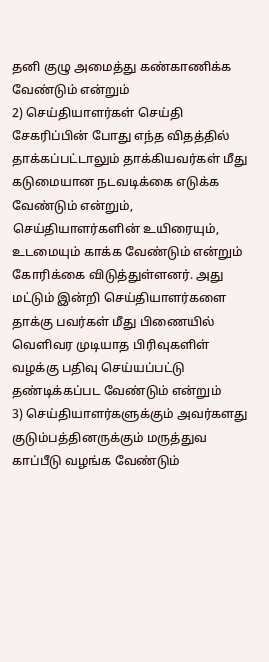தனி குழு அமைத்து கண்காணிக்க வேண்டும் என்றும்
2) செய்தியாளர்கள் செய்தி சேகரிப்பின் போது எந்த விதத்தில் தாக்கப்பட்டாலும் தாக்கியவர்கள் மீது கடுமையான நடவடிக்கை எடுக்க வேண்டும் என்றும், செய்தியாளர்களின் உயிரையும், உடமையும் காக்க வேண்டும் என்றும் கோரிக்கை விடுத்துள்ளனர். அது மட்டும் இன்றி செய்தியாளர்களை தாக்கு பவர்கள் மீது பிணையில் வெளிவர முடியாத பிரிவுகளிள் வழக்கு பதிவு செய்யப்பட்டு தண்டிக்கப்பட வேண்டும் என்றும்
3) செய்தியாளர்களுக்கும் அவர்களது குடும்பத்தினருக்கும் மருத்துவ காப்பீடு வழங்க வேண்டும்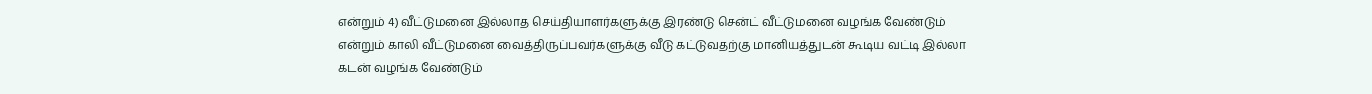என்றும் 4) வீட்டுமனை இல்லாத செய்தியாளர்களுக்கு இரண்டு சென்ட் வீட்டுமனை வழங்க வேண்டும் என்றும் காலி வீட்டுமனை வைத்திருப்பவர்களுக்கு வீடு கட்டுவதற்கு மானியத்துடன் கூடிய வட்டி இல்லா கடன் வழங்க வேண்டும்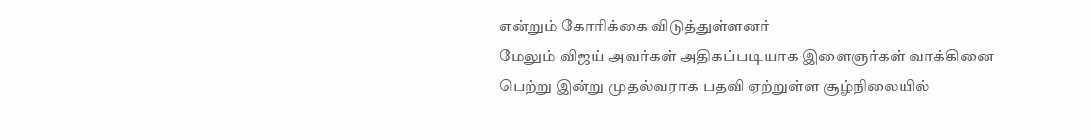என்றும் கோரிக்கை விடுத்துள்ளனர்
மேலும் விஜய் அவர்கள் அதிகப்படியாக இளைஞர்கள் வாக்கினை பெற்று இன்று முதல்வராக பதவி ஏற்றுள்ள சூழ்நிலையில்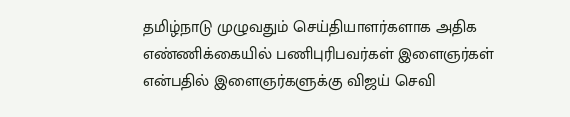தமிழ்நாடு முழுவதும் செய்தியாளர்களாக அதிக எண்ணிக்கையில் பணிபுரிபவர்கள் இளைஞர்கள் என்பதில் இளைஞர்களுக்கு விஜய் செவி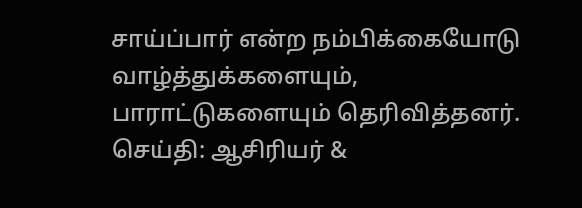சாய்ப்பார் என்ற நம்பிக்கையோடு வாழ்த்துக்களையும், பாராட்டுகளையும் தெரிவித்தனர்.
செய்தி: ஆசிரியர் &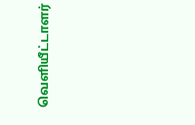வெளியீட்டாளர்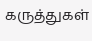கருத்துகள்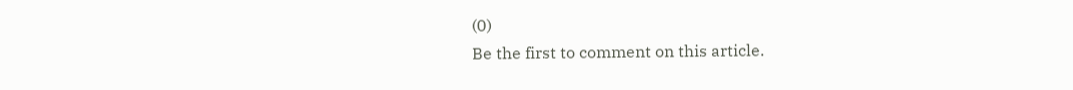(0)
Be the first to comment on this article.